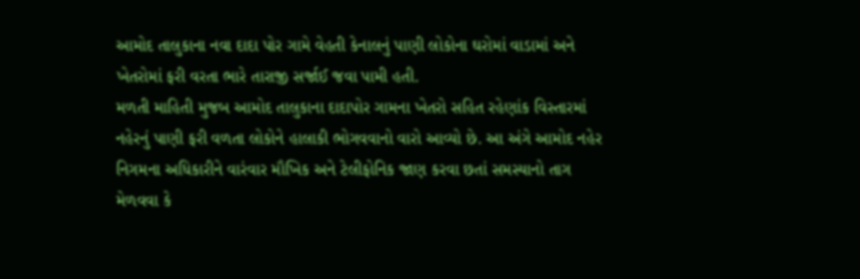આમોદ તાલુકાના નવા દાદા પોર ગામે વેહતી કેનાલનું પાણી લોકોના ઘરોમાં વાડામાં અને ખેતરોમાં ફરી વરતા ભારે તારાજી સર્જાઈ જવા પામી હતી.
મળતી માહિતી મુજબ આમોદ તાલુકાના દાદાપોર ગામના ખેતરો સહિત રહેણાંક વિસ્તારમાં નહેરનું પાણી ફરી વળતા લોકોને હાલાકી ભોગવવાનો વારો આવ્યો છે. આ અંગે આમોદ નહેર નિગમના અધિકારીને વારંવાર મૌખિક અને ટેલીફોનિક જાણ કરવા છતાં સમસ્યાનો તાગ મેળવવા કે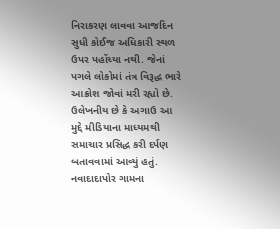નિરાકરણ લાવવા આજદિન સુધી કોઈજ અધિકારી સ્થળ ઉપર પહોંચ્યા નથી. જેનાં પગલે લોકોમાં તંત્ર વિરૂદ્ધ ભારે આક્રોશ જોવાં મરી રહ્યો છે. ઉલેખનીય છે કે અગાઉ આ મુદ્દે મીડિયાના માધ્યમથી સમાચાર પ્રસિદ્ધ કરી દર્પણ બતાવવામાં આવ્યું હતું. નવાદાદાપોર ગામના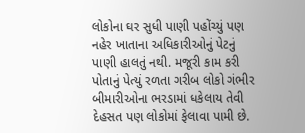લોકોના ઘર સુધી પાણી પહોંચ્યું પણ નહેર ખાતાના અધિકારીઓનું પેટનું પાણી હાલતું નથી. મજૂરી કામ કરી પોતાનું પેત્યું રળતા ગરીબ લોકો ગંભીર બીમારીઓના ભરડામાં ધકેલાય તેવી દેહસત પણ લોકોમાં ફેલાવા પામી છે.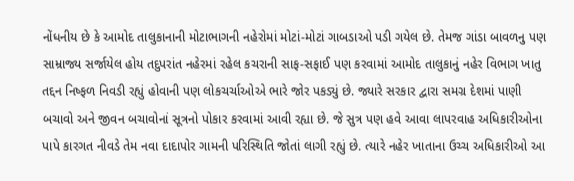નોંધનીય છે કે આમોદ તાલુકાનાની મોટાભાગની નહેરોમાં મોટાં-મોટાં ગાબડાઓ પડી ગયેલ છે. તેમજ ગાંડા બાવળનુ પણ સામ્રાજ્ય સર્જાયેલ હોય તદુપરાંત નહેરમાં રહેલ કચરાની સાફ-સફાઈ પણ કરવામાં આમોદ તાલુકાનું નહેર વિભાગ ખાતુ તદ્દન નિષ્ફળ નિવડી રહ્યું હોવાની પણ લોકચર્ચાઓએ ભારે જોર પકડ્યું છે. જ્યારે સરકાર દ્વારા સમગ્ર દેશમાં પાણી બચાવો અને જીવન બચાવોનાં સૂત્રનો પોકાર કરવામાં આવી રહ્યા છે. જે સુત્ર પણ હવે આવા લાપરવાહ અધિકારીઓના પાપે કારગત નીવડે તેમ નવા દાદાપોર ગામની પરિસ્થિતિ જોતાં લાગી રહ્યું છે. ત્યારે નહેર ખાતાના ઉચ્ચ અધિકારીઓ આ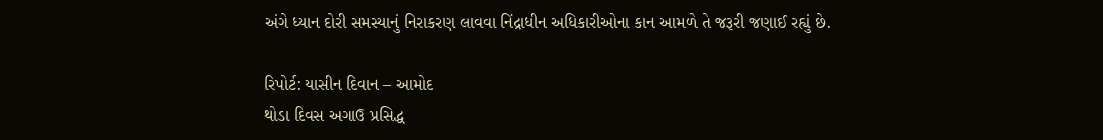અંગે ધ્યાન દોરી સમસ્યાનું નિરાકરણ લાવવા નિંદ્રાધીન અધિકારીઓના કાન આમળે તે જરૂરી જણાઈ રહ્યું છે.

રિપોર્ટ: યાસીન દિવાન – આમોદ
થોડા દિવસ અગાઉ પ્રસિદ્ધ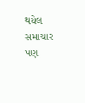થયેલ સમાચાર પણ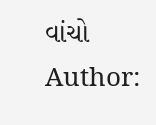વાંચો
Author: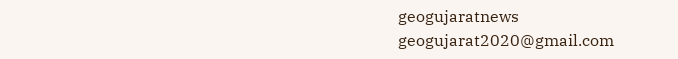geogujaratnews
geogujarat2020@gmail.com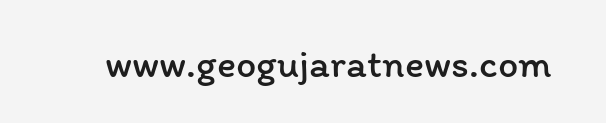www.geogujaratnews.com